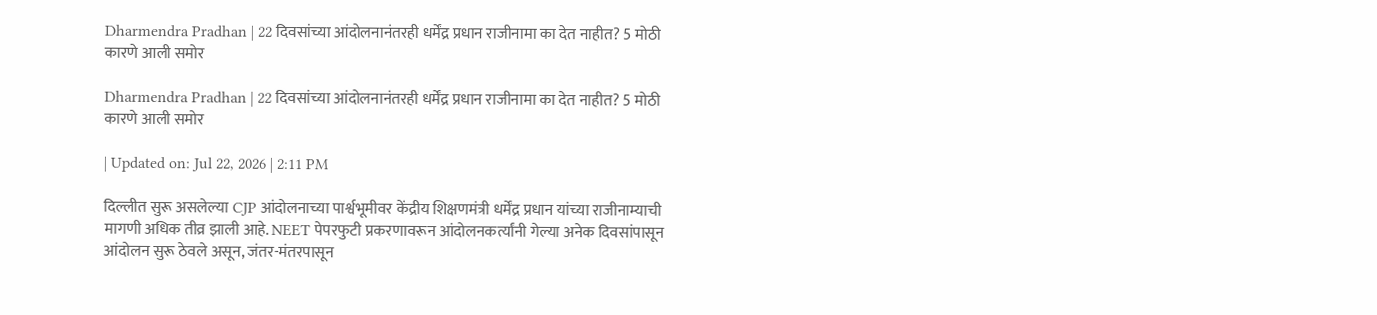Dharmendra Pradhan | 22 दिवसांच्या आंदोलनानंतरही धर्मेंद्र प्रधान राजीनामा का देत नाहीत? 5 मोठी कारणे आली समोर

Dharmendra Pradhan | 22 दिवसांच्या आंदोलनानंतरही धर्मेंद्र प्रधान राजीनामा का देत नाहीत? 5 मोठी कारणे आली समोर

| Updated on: Jul 22, 2026 | 2:11 PM

दिल्लीत सुरू असलेल्या CJP आंदोलनाच्या पार्श्वभूमीवर केंद्रीय शिक्षणमंत्री धर्मेंद्र प्रधान यांच्या राजीनाम्याची मागणी अधिक तीव्र झाली आहे. NEET पेपरफुटी प्रकरणावरून आंदोलनकर्त्यांनी गेल्या अनेक दिवसांपासून आंदोलन सुरू ठेवले असून, जंतर-मंतरपासून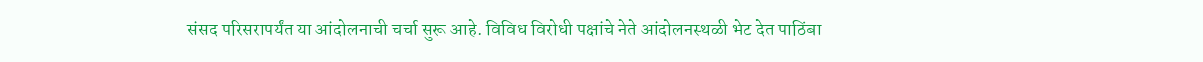संसद परिसरापर्यंत या आंदोलनाची चर्चा सुरू आहे. विविध विरोधी पक्षांचे नेते आंदोलनस्थळी भेट देत पाठिंबा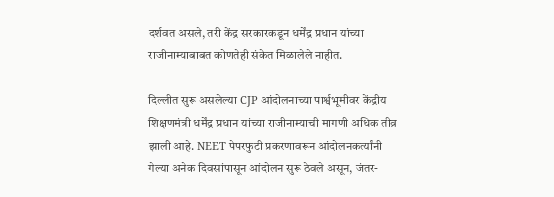दर्शवत असले, तरी केंद्र सरकारकडून धर्मेंद्र प्रधान यांच्या राजीनाम्याबाबत कोणतेही संकेत मिळालेले नाहीत.

दिल्लीत सुरू असलेल्या CJP आंदोलनाच्या पार्श्वभूमीवर केंद्रीय शिक्षणमंत्री धर्मेंद्र प्रधान यांच्या राजीनाम्याची मागणी अधिक तीव्र झाली आहे. NEET पेपरफुटी प्रकरणावरून आंदोलनकर्त्यांनी गेल्या अनेक दिवसांपासून आंदोलन सुरू ठेवले असून, जंतर-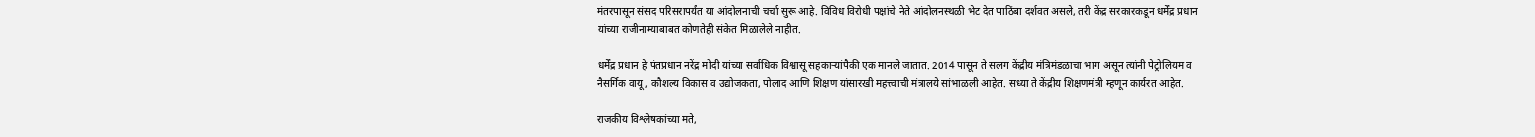मंतरपासून संसद परिसरापर्यंत या आंदोलनाची चर्चा सुरू आहे. विविध विरोधी पक्षांचे नेते आंदोलनस्थळी भेट देत पाठिंबा दर्शवत असले, तरी केंद्र सरकारकडून धर्मेंद्र प्रधान यांच्या राजीनाम्याबाबत कोणतेही संकेत मिळालेले नाहीत.

धर्मेंद्र प्रधान हे पंतप्रधान नरेंद्र मोदी यांच्या सर्वाधिक विश्वासू सहकाऱ्यांपैकी एक मानले जातात. 2014 पासून ते सलग केंद्रीय मंत्रिमंडळाचा भाग असून त्यांनी पेट्रोलियम व नैसर्गिक वायू, कौशल्य विकास व उद्योजकता, पोलाद आणि शिक्षण यांसारखी महत्त्वाची मंत्रालये सांभाळली आहेत. सध्या ते केंद्रीय शिक्षणमंत्री म्हणून कार्यरत आहेत.

राजकीय विश्लेषकांच्या मते,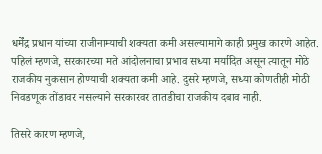धर्मेंद्र प्रधान यांच्या राजीनाम्याची शक्यता कमी असल्यामागे काही प्रमुख कारणे आहेत. पहिलं म्हणजे, सरकारच्या मते आंदोलनाचा प्रभाव सध्या मर्यादित असून त्यातून मोठे राजकीय नुकसान होण्याची शक्यता कमी आहे. दुसरे म्हणजे, सध्या कोणतीही मोठी निवडणूक तोंडावर नसल्याने सरकारवर तातडीचा राजकीय दबाव नाही.

तिसरे कारण म्हणजे,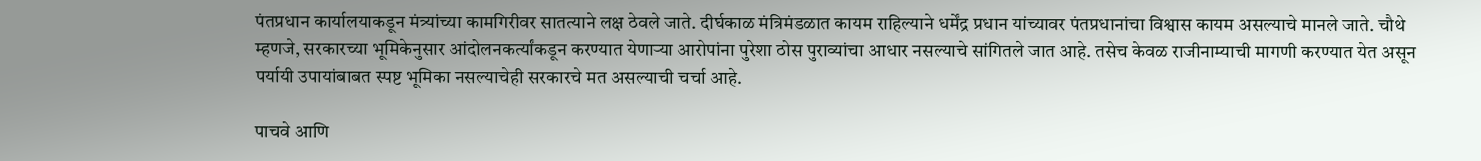पंतप्रधान कार्यालयाकडून मंत्र्यांच्या कामगिरीवर सातत्याने लक्ष ठेवले जाते. दीर्घकाळ मंत्रिमंडळात कायम राहिल्याने धर्मेंद्र प्रधान यांच्यावर पंतप्रधानांचा विश्वास कायम असल्याचे मानले जाते. चौथे म्हणजे, सरकारच्या भूमिकेनुसार आंदोलनकर्त्यांकडून करण्यात येणाऱ्या आरोपांना पुरेशा ठोस पुराव्यांचा आधार नसल्याचे सांगितले जात आहे. तसेच केवळ राजीनाम्याची मागणी करण्यात येत असून पर्यायी उपायांबाबत स्पष्ट भूमिका नसल्याचेही सरकारचे मत असल्याची चर्चा आहे.

पाचवे आणि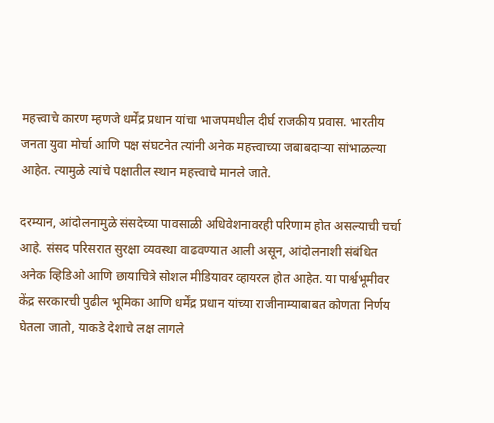महत्त्वाचे कारण म्हणजे धर्मेंद्र प्रधान यांचा भाजपमधील दीर्घ राजकीय प्रवास. भारतीय जनता युवा मोर्चा आणि पक्ष संघटनेत त्यांनी अनेक महत्त्वाच्या जबाबदाऱ्या सांभाळल्या आहेत. त्यामुळे त्यांचे पक्षातील स्थान महत्त्वाचे मानले जाते.

दरम्यान, आंदोलनामुळे संसदेच्या पावसाळी अधिवेशनावरही परिणाम होत असल्याची चर्चा आहे. संसद परिसरात सुरक्षा व्यवस्था वाढवण्यात आली असून, आंदोलनाशी संबंधित अनेक व्हिडिओ आणि छायाचित्रे सोशल मीडियावर व्हायरल होत आहेत. या पार्श्वभूमीवर केंद्र सरकारची पुढील भूमिका आणि धर्मेंद्र प्रधान यांच्या राजीनाम्याबाबत कोणता निर्णय घेतला जातो, याकडे देशाचे लक्ष लागले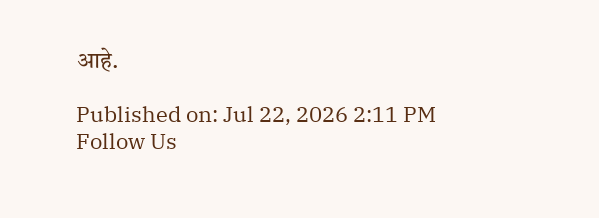आहे.

Published on: Jul 22, 2026 2:11 PM
Follow Us